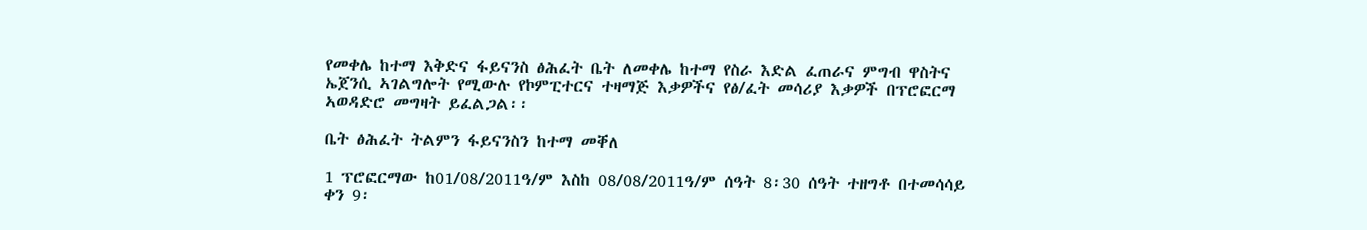የመቀሌ ከተማ እቅድና ፋይናንስ ፅሕፈት ቤት ለመቀሌ ከተማ የስራ እድል ፈጠራና ምግብ ዋስትና ኤጀንሲ ኣገልግሎት የሚውሉ የኮምፒተርና ተዛማጅ እቃዎችና የፅ/ፈት መሳሪያ እቃዎች በፕሮፎርማ ኣወዳድሮ መግዛት ይፈልጋል፡፡

ቤት ፅሕፈት ትልምን ፋይናንስን ከተማ መቐለ

1 ፕሮፎርማው ከ01/08/2011ዓ/ም እስከ 08/08/2011ዓ/ም ሰዓት 8፡30 ሰዓት ተዘግቶ በተመሳሳይ ቀን 9፡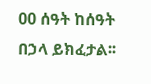00 ሰዓት ከሰዓት በኃላ ይክፈታል፡፡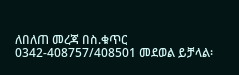ለበለጠ መረጃ በስ.ቁጥር 0342-408757/408501 መደወል ይቻላል፡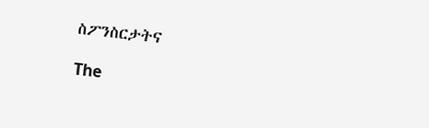ስፖንስርታትና

The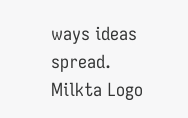ways ideas spread.
Milkta Logo